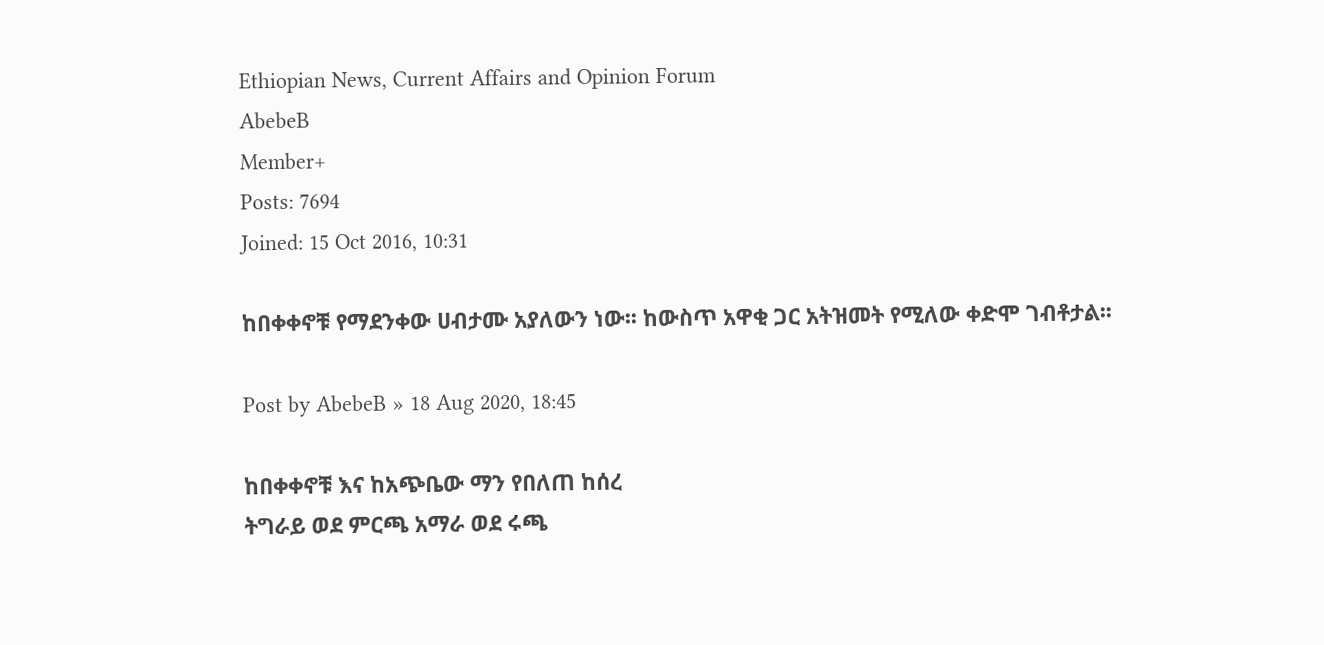Ethiopian News, Current Affairs and Opinion Forum
AbebeB
Member+
Posts: 7694
Joined: 15 Oct 2016, 10:31

ከበቀቀኖቹ የማደንቀው ሀብታሙ አያለውን ነው፡፡ ከውስጥ አዋቂ ጋር አትዝመት የሚለው ቀድሞ ገብቶታል፡፡

Post by AbebeB » 18 Aug 2020, 18:45

ከበቀቀኖቹ እና ከአጭቤው ማን የበለጠ ከሰረ
ትግራይ ወደ ምርጫ አማራ ወደ ሩጫ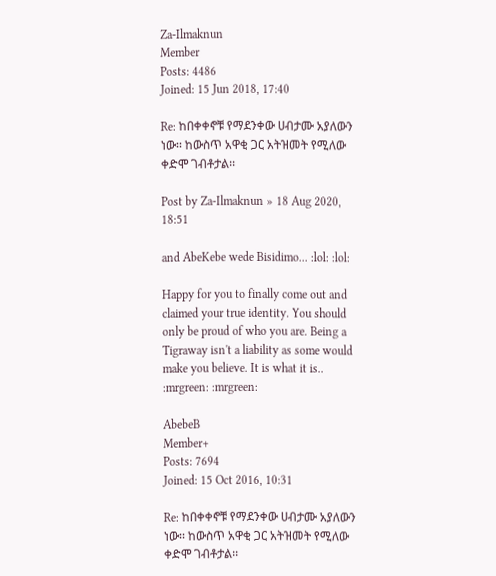Za-Ilmaknun
Member
Posts: 4486
Joined: 15 Jun 2018, 17:40

Re: ከበቀቀኖቹ የማደንቀው ሀብታሙ አያለውን ነው፡፡ ከውስጥ አዋቂ ጋር አትዝመት የሚለው ቀድሞ ገብቶታል፡፡

Post by Za-Ilmaknun » 18 Aug 2020, 18:51

and AbeKebe wede Bisidimo... :lol: :lol:

Happy for you to finally come out and claimed your true identity. You should only be proud of who you are. Being a Tigraway isn't a liability as some would make you believe. It is what it is.. :mrgreen: :mrgreen:

AbebeB
Member+
Posts: 7694
Joined: 15 Oct 2016, 10:31

Re: ከበቀቀኖቹ የማደንቀው ሀብታሙ አያለውን ነው፡፡ ከውስጥ አዋቂ ጋር አትዝመት የሚለው ቀድሞ ገብቶታል፡፡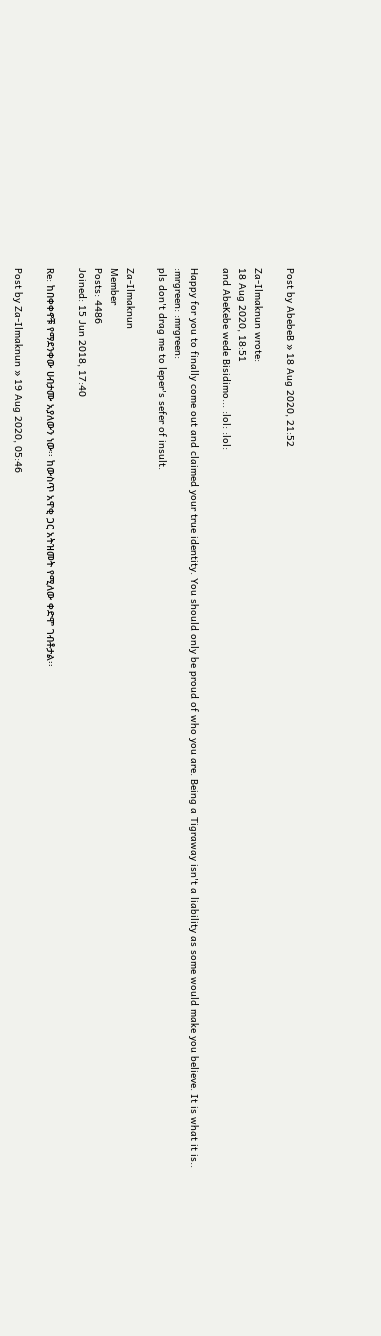Post by AbebeB » 18 Aug 2020, 21:52

Za-Ilmaknun wrote:
18 Aug 2020, 18:51
and AbeKebe wede Bisidimo... :lol: :lol:

Happy for you to finally come out and claimed your true identity. You should only be proud of who you are. Being a Tigraway isn't a liability as some would make you believe. It is what it is.. :mrgreen: :mrgreen:
pls don't drag me to leper's sefer of insult.

Za-Ilmaknun
Member
Posts: 4486
Joined: 15 Jun 2018, 17:40

Re: ከበቀቀኖቹ የማደንቀው ሀብታሙ አያለውን ነው፡፡ ከውስጥ አዋቂ ጋር አትዝመት የሚለው ቀድሞ ገብቶታል፡፡

Post by Za-Ilmaknun » 19 Aug 2020, 05:46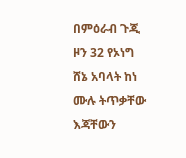በምዕራብ ጉጂ ዞን 32 የኦነግ ሸኔ አባላት ከነ ሙሉ ትጥቃቸው እጃቸውን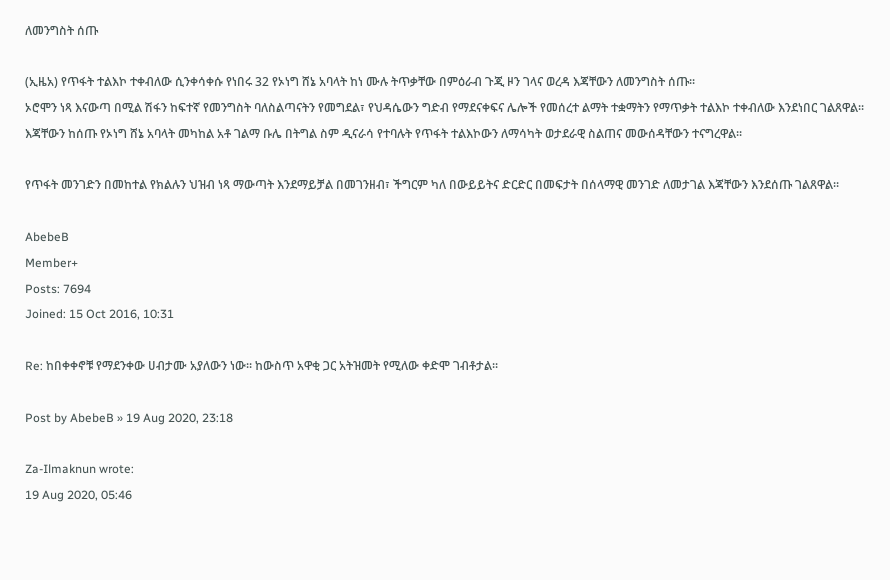ለመንግስት ሰጡ

(ኢዜአ) የጥፋት ተልእኮ ተቀብለው ሲንቀሳቀሱ የነበሩ 32 የኦነግ ሸኔ አባላት ከነ ሙሉ ትጥቃቸው በምዕራብ ጉጂ ዞን ገላና ወረዳ እጃቸውን ለመንግስት ሰጡ፡፡
ኦሮሞን ነጻ እናውጣ በሚል ሽፋን ከፍተኛ የመንግስት ባለስልጣናትን የመግደል፣ የህዳሴውን ግድብ የማደናቀፍና ሌሎች የመሰረተ ልማት ተቋማትን የማጥቃት ተልእኮ ተቀብለው እንደነበር ገልጸዋል፡፡
እጃቸውን ከሰጡ የኦነግ ሸኔ አባላት መካከል አቶ ገልማ ቡሌ በትግል ስም ዲናራሳ የተባሉት የጥፋት ተልእኮውን ለማሳካት ወታደራዊ ስልጠና መውሰዳቸውን ተናግረዋል፡፡

የጥፋት መንገድን በመከተል የክልሉን ህዝብ ነጻ ማውጣት እንደማይቻል በመገንዘብ፣ ችግርም ካለ በውይይትና ድርድር በመፍታት በሰላማዊ መንገድ ለመታገል እጃቸውን እንደሰጡ ገልጸዋል፡፡

AbebeB
Member+
Posts: 7694
Joined: 15 Oct 2016, 10:31

Re: ከበቀቀኖቹ የማደንቀው ሀብታሙ አያለውን ነው፡፡ ከውስጥ አዋቂ ጋር አትዝመት የሚለው ቀድሞ ገብቶታል፡፡

Post by AbebeB » 19 Aug 2020, 23:18

Za-Ilmaknun wrote:
19 Aug 2020, 05:46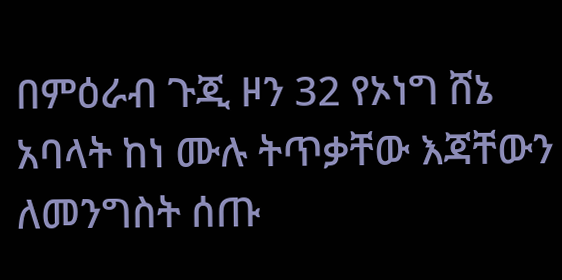በምዕራብ ጉጂ ዞን 32 የኦነግ ሸኔ አባላት ከነ ሙሉ ትጥቃቸው እጃቸውን ለመንግስት ሰጡ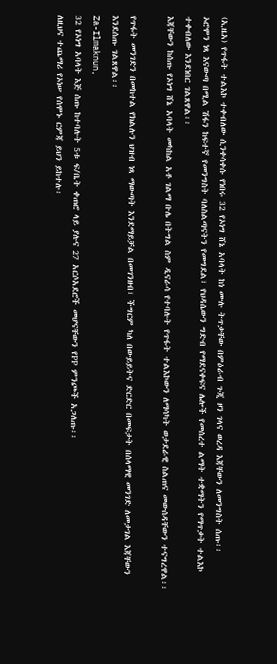(ኢዜአ) የጥፋት ተልእኮ ተቀብለው ሲንቀሳቀሱ የነበሩ 32 የኦነግ ሸኔ አባላት ከነ ሙሉ ትጥቃቸው በምዕራብ ጉጂ ዞን ገላና ወረዳ እጃቸውን ለመንግስት ሰጡ፡፡
ኦሮሞን ነጻ እናውጣ በሚል ሽፋን ከፍተኛ የመንግስት ባለስልጣናትን የመግደል፣ የህዳሴውን ግድብ የማደናቀፍና ሌሎች የመሰረተ ልማት ተቋማትን የማጥቃት ተልእኮ ተቀብለው እንደነበር ገልጸዋል፡፡
እጃቸውን ከሰጡ የኦነግ ሸኔ አባላት መካከል አቶ ገልማ ቡሌ በትግል ስም ዲናራሳ የተባሉት የጥፋት ተልእኮውን ለማሳካት ወታደራዊ ስልጠና መውሰዳቸውን ተናግረዋል፡፡

የጥፋት መንገድን በመከተል የክልሉን ህዝብ ነጻ ማውጣት እንደማይቻል በመገንዘብ፣ ችግርም ካለ በውይይትና ድርድር በመፍታት በሰላማዊ መንገድ ለመታገል እጃቸውን እንደሰጡ ገልጸዋል፡፡
Za-Ilmaknun,
32 የኦነግ አባላት እጅ ሰጡ ከተባሉት 5ቱ ፍ/ቤት ቀጠሮ ላይ ያሉና 27 አርሶአደሮች መሆናቸውን የPP ምንጮች አጋለጡ፡፡
ለዚህና ተጨማሪ የኦነሠ የሰሞኑ ርምጃ ይህን ይከተሉ፡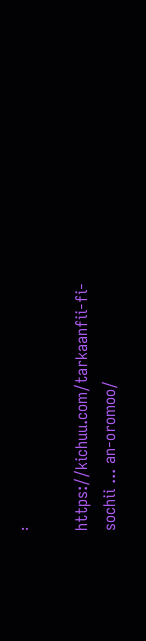፡

https://kichuu.com/tarkaanfii-fi-sochii ... an-oromoo/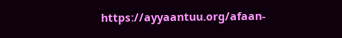https://ayyaantuu.org/afaan-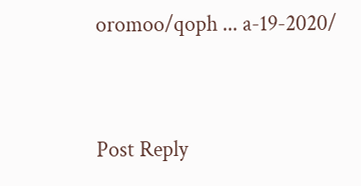oromoo/qoph ... a-19-2020/


Post Reply